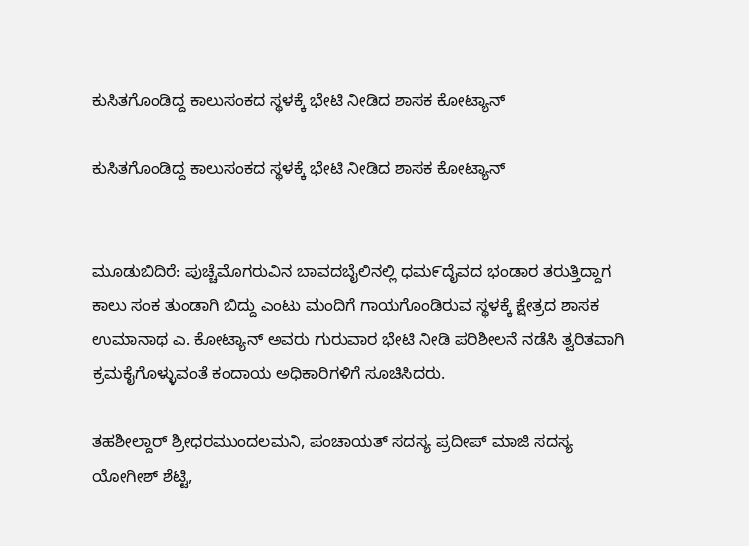ಕುಸಿತಗೊಂಡಿದ್ದ ಕಾಲುಸಂಕದ ಸ್ಥಳಕ್ಕೆ ಭೇಟಿ ನೀಡಿದ ಶಾಸಕ ಕೋಟ್ಯಾನ್

ಕುಸಿತಗೊಂಡಿದ್ದ ಕಾಲುಸಂಕದ ಸ್ಥಳಕ್ಕೆ ಭೇಟಿ ನೀಡಿದ ಶಾಸಕ ಕೋಟ್ಯಾನ್


ಮೂಡುಬಿದಿರೆ: ಪುಚ್ಚೆಮೊಗರುವಿನ ಬಾವದಬೈಲಿನಲ್ಲಿ ಧಮ೯ದೈವದ ಭಂಡಾರ ತರುತ್ತಿದ್ದಾಗ ಕಾಲು ಸಂಕ ತುಂಡಾಗಿ ಬಿದ್ದು ಎಂಟು ಮಂದಿಗೆ ಗಾಯಗೊಂಡಿರುವ ಸ್ಥಳಕ್ಕೆ ಕ್ಷೇತ್ರದ ಶಾಸಕ ಉಮಾನಾಥ ಎ. ಕೋಟ್ಯಾನ್ ಅವರು ಗುರುವಾರ ಭೇಟಿ ನೀಡಿ ಪರಿಶೀಲನೆ ನಡೆಸಿ ತ್ವರಿತವಾಗಿ ಕ್ರಮಕೈಗೊಳ್ಳುವಂತೆ ಕಂದಾಯ ಅಧಿಕಾರಿಗಳಿಗೆ ಸೂಚಿಸಿದರು.

ತಹಶೀಲ್ದಾರ್ ಶ್ರೀಧರಮುಂದಲಮನಿ, ಪಂಚಾಯತ್ ಸದಸ್ಯ ಪ್ರದೀಪ್ ಮಾಜಿ ಸದಸ್ಯ ಯೋಗೀಶ್ ಶೆಟ್ಟಿ,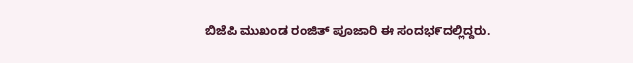ಬಿಜೆಪಿ ಮುಖಂಡ ರಂಜಿತ್ ಪೂಜಾರಿ ಈ ಸಂದಭ೯ದಲ್ಲಿದ್ದರು.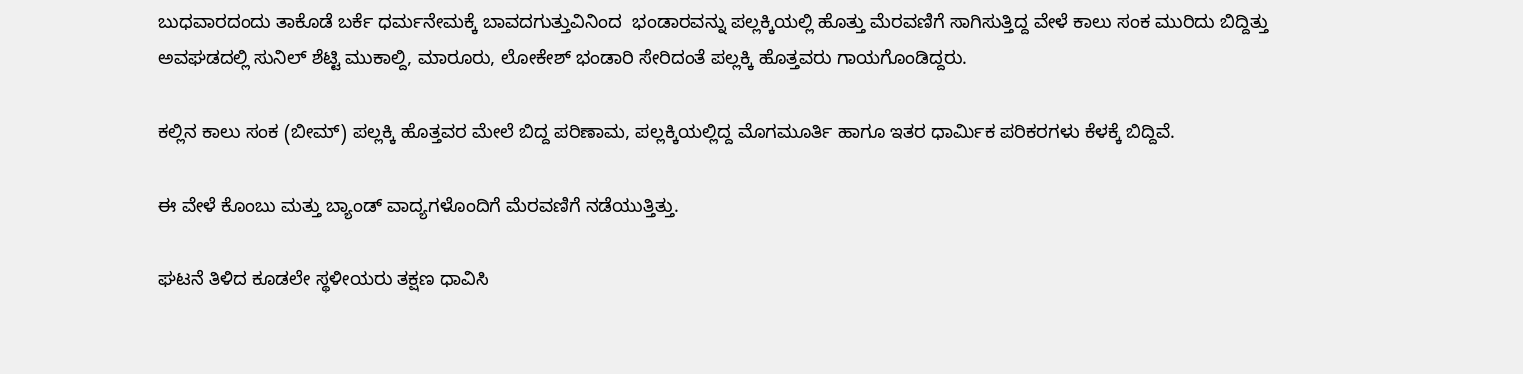ಬುಧವಾರದಂದು ತಾಕೊಡೆ ಬರ್ಕೆ ಧರ್ಮನೇಮಕ್ಕೆ ಬಾವದಗುತ್ತುವಿನಿಂದ  ಭಂಡಾರವನ್ನು ಪಲ್ಲಕ್ಕಿಯಲ್ಲಿ ಹೊತ್ತು ಮೆರವಣಿಗೆ ಸಾಗಿಸುತ್ತಿದ್ದ ವೇಳೆ ಕಾಲು ಸಂಕ ಮುರಿದು ಬಿದ್ದಿತ್ತು  ಅವಘಡದಲ್ಲಿ ಸುನಿಲ್ ಶೆಟ್ಟಿ ಮುಕಾಲ್ದಿ, ಮಾರೂರು, ಲೋಕೇಶ್ ಭಂಡಾರಿ ಸೇರಿದಂತೆ ಪಲ್ಲಕ್ಕಿ ಹೊತ್ತವರು ಗಾಯಗೊಂಡಿದ್ದರು.

ಕಲ್ಲಿನ ಕಾಲು ಸಂಕ (ಬೀಮ್) ಪಲ್ಲಕ್ಕಿ ಹೊತ್ತವರ ಮೇಲೆ ಬಿದ್ದ ಪರಿಣಾಮ, ಪಲ್ಲಕ್ಕಿಯಲ್ಲಿದ್ದ ಮೊಗಮೂರ್ತಿ ಹಾಗೂ ಇತರ ಧಾರ್ಮಿಕ ಪರಿಕರಗಳು ಕೆಳಕ್ಕೆ ಬಿದ್ದಿವೆ.

ಈ ವೇಳೆ ಕೊಂಬು ಮತ್ತು ಬ್ಯಾಂಡ್ ವಾದ್ಯಗಳೊಂದಿಗೆ ಮೆರವಣಿಗೆ ನಡೆಯುತ್ತಿತ್ತು.

ಘಟನೆ ತಿಳಿದ ಕೂಡಲೇ ಸ್ಥಳೀಯರು ತಕ್ಷಣ ಧಾವಿಸಿ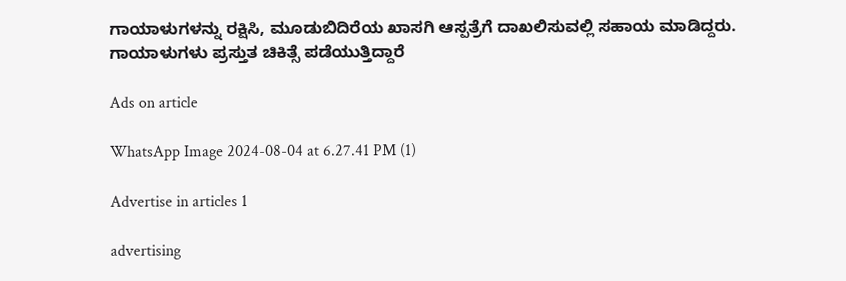ಗಾಯಾಳುಗಳನ್ನು ರಕ್ಷಿಸಿ, ಮೂಡುಬಿದಿರೆಯ ಖಾಸಗಿ ಆಸ್ಪತ್ರೆಗೆ ದಾಖಲಿಸುವಲ್ಲಿ ಸಹಾಯ ಮಾಡಿದ್ದರು. ಗಾಯಾಳುಗಳು ಪ್ರಸ್ತುತ ಚಿಕಿತ್ಸೆ ಪಡೆಯುತ್ತಿದ್ದಾರೆ

Ads on article

WhatsApp Image 2024-08-04 at 6.27.41 PM (1)

Advertise in articles 1

advertising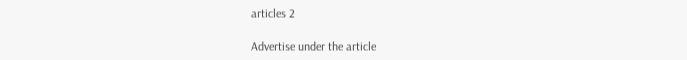articles 2

Advertise under the article